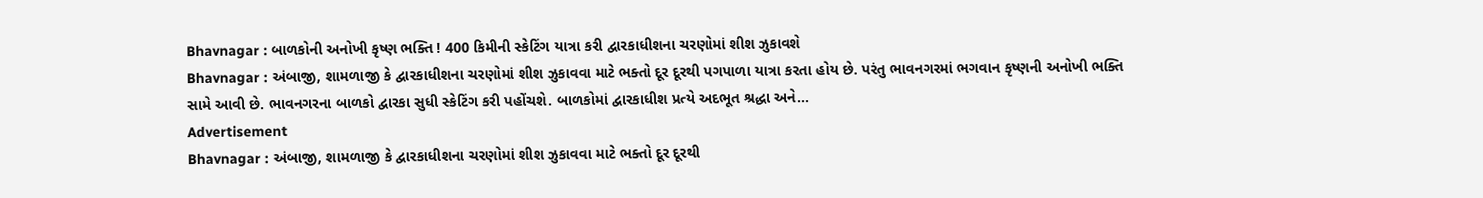Bhavnagar : બાળકોની અનોખી કૃષ્ણ ભક્તિ ! 400 કિમીની સ્કેટિંગ યાત્રા કરી દ્વારકાધીશના ચરણોમાં શીશ ઝુકાવશે
Bhavnagar : અંબાજી, શામળાજી કે દ્વારકાધીશના ચરણોમાં શીશ ઝુકાવવા માટે ભક્તો દૂર દૂરથી પગપાળા યાત્રા કરતા હોય છે. પરંતુ ભાવનગરમાં ભગવાન કૃષ્ણની અનોખી ભક્તિ સામે આવી છે. ભાવનગરના બાળકો દ્વારકા સુધી સ્કેટિંગ કરી પહોંચશે. બાળકોમાં દ્વારકાધીશ પ્રત્યે અદભૂત શ્રદ્ધા અને...
Advertisement
Bhavnagar : અંબાજી, શામળાજી કે દ્વારકાધીશના ચરણોમાં શીશ ઝુકાવવા માટે ભક્તો દૂર દૂરથી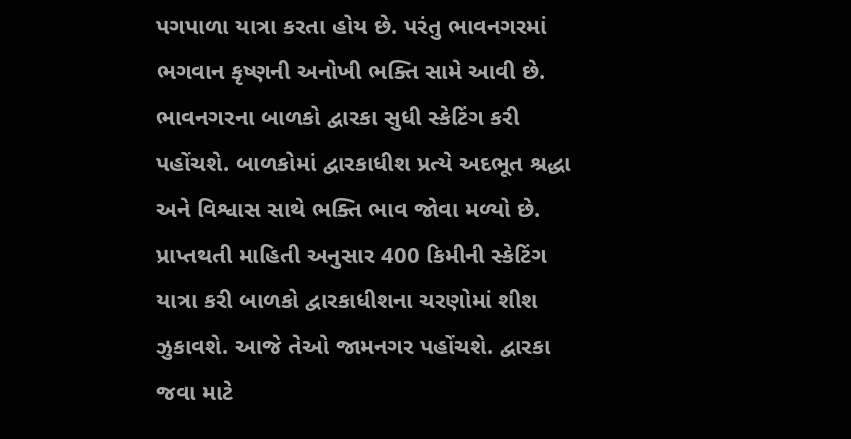પગપાળા યાત્રા કરતા હોય છે. પરંતુ ભાવનગરમાં ભગવાન કૃષ્ણની અનોખી ભક્તિ સામે આવી છે. ભાવનગરના બાળકો દ્વારકા સુધી સ્કેટિંગ કરી પહોંચશે. બાળકોમાં દ્વારકાધીશ પ્રત્યે અદભૂત શ્રદ્ધા અને વિશ્વાસ સાથે ભક્તિ ભાવ જોવા મળ્યો છે. પ્રાપ્તથતી માહિતી અનુસાર 400 કિમીની સ્કેટિંગ યાત્રા કરી બાળકો દ્વારકાધીશના ચરણોમાં શીશ ઝુકાવશે. આજે તેઓ જામનગર પહોંચશે. દ્વારકા જવા માટે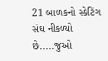21 બાળકનો સ્કેટિંગ સંઘ નીકળ્યો છે.....જુઓ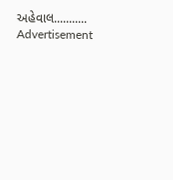અહેવાલ...........
Advertisement